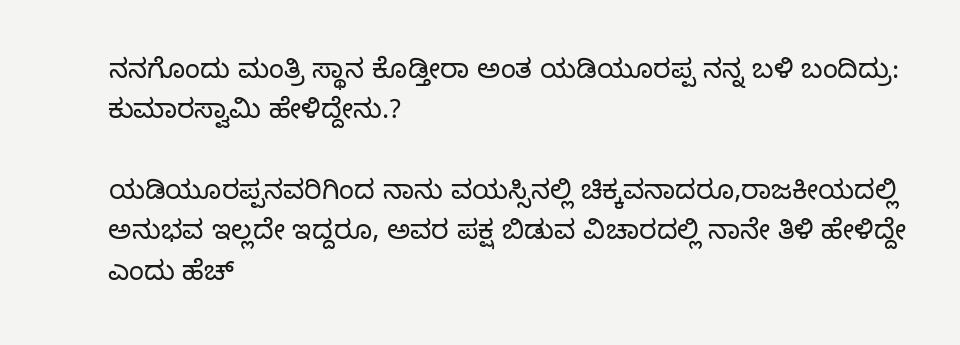ನನಗೊಂದು ಮಂತ್ರಿ ಸ್ಥಾನ ಕೊಡ್ತೀರಾ ಅಂತ ಯಡಿಯೂರಪ್ಪ ನನ್ನ ಬಳಿ ಬಂದಿದ್ರು: ಕುಮಾರಸ್ವಾಮಿ ಹೇಳಿದ್ದೇನು.?

ಯಡಿಯೂರಪ್ಪನವರಿಗಿಂದ ನಾನು ವಯಸ್ಸಿನಲ್ಲಿ ಚಿಕ್ಕವನಾದರೂ,ರಾಜಕೀಯದಲ್ಲಿ ಅನುಭವ ಇಲ್ಲದೇ ಇದ್ದರೂ, ಅವರ ಪಕ್ಷ ಬಿಡುವ ವಿಚಾರದಲ್ಲಿ ನಾನೇ ತಿಳಿ ಹೇಳಿದ್ದೇ ಎಂದು ಹೆಚ್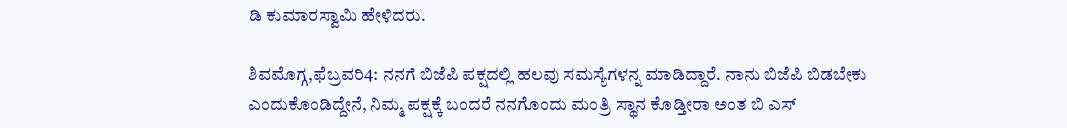ಡಿ ಕುಮಾರಸ್ವಾಮಿ ಹೇಳಿದರು.

ಶಿವಮೊಗ್ಗ,ಫೆಬ್ರವರಿ4: ನನಗೆ‌ ಬಿಜೆಪಿ ಪಕ್ಷದಲ್ಲಿ‌ ಹಲವು ಸಮಸ್ಯೆಗಳನ್ನ ಮಾಡಿದ್ದಾರೆ. ನಾನು ಬಿಜೆಪಿ ಬಿಡಬೇಕು ಎಂದುಕೊಂಡಿದ್ದೇನೆ, ನಿಮ್ಮ‌ ಪಕ್ಷಕ್ಕೆ ಬಂದರೆ ನನಗೊಂದು ಮಂತ್ರಿ ಸ್ಥಾನ ಕೊಡ್ತೀರಾ ಅಂತ ಬಿ ಎಸ್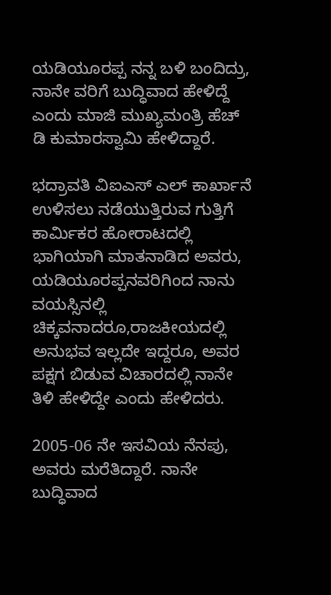ಯಡಿಯೂರಪ್ಪ ನನ್ನ ಬಳಿ ಬಂದಿದ್ರು, ನಾನೇ ವರಿಗೆ ಬುದ್ಧಿವಾದ ಹೇಳಿದ್ದೆ ಎಂದು ಮಾಜಿ ಮುಖ್ಯಮಂತ್ರಿ ಹೆಚ್ ಡಿ ಕುಮಾರಸ್ವಾಮಿ ಹೇಳಿದ್ದಾರೆ.

ಭದ್ರಾವತಿ ವಿಐಎಸ್ ಎಲ್ ಕಾರ್ಖಾನೆ ಉಳಿಸಲು ನಡೆಯುತ್ತಿರುವ ಗುತ್ತಿಗೆ ಕಾರ್ಮಿಕರ ಹೋರಾಟದಲ್ಲಿ ಭಾಗಿಯಾಗಿ ಮಾತನಾಡಿದ ಅವರು, ಯಡಿಯೂರಪ್ಪನವರಿಗಿಂದ ನಾನು ವಯಸ್ಸಿನಲ್ಲಿ ಚಿಕ್ಕವನಾದರೂ,ರಾಜಕೀಯದಲ್ಲಿ ಅನುಭವ ಇಲ್ಲದೇ ಇದ್ದರೂ, ಅವರ ಪಕ್ಷಗ ಬಿಡುವ ವಿಚಾರದಲ್ಲಿ ನಾನೇ ತಿಳಿ ಹೇಳಿದ್ದೇ ಎಂದು ಹೇಳಿದರು.

2005-06 ನೇ ಇಸವಿಯ ನೆನಪು, ಅವರು ಮರೆತಿದ್ದಾರೆ. ನಾನೇ ಬುದ್ಧಿವಾದ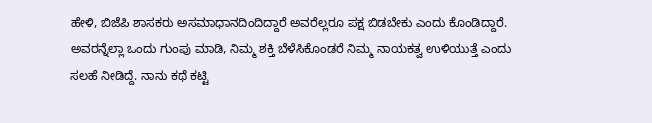ಹೇಳಿ, ಬಿಜೆಪಿ ಶಾಸಕರು ಅಸಮಾಧಾನದಿಂದಿದ್ದಾರೆ ಅವರೆಲ್ಲರೂ ಪಕ್ಷ ಬಿಡಬೇಕು ಎಂದು ಕೊಂಡಿದ್ದಾರೆ. ಅವರನ್ನೆಲ್ಲಾ ಒಂದು ಗುಂಪು ಮಾಡಿ, ನಿಮ್ಮ ಶಕ್ತಿ ಬೆಳೆಸಿಕೊಂಡರೆ ನಿಮ್ಮ ನಾಯಕತ್ವ ಉಳಿಯುತ್ತೆ ಎಂದು ಸಲಹೆ ನೀಡಿದ್ದೆ. ನಾನು ಕಥೆ ಕಟ್ಟಿ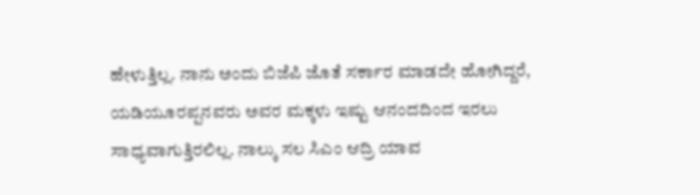ಹೇಳುತ್ತಿಲ್ಲ. ನಾನು ಅಂದು ಬಿಜೆಪಿ ಜೊತೆ ಸರ್ಕಾರ ಮಾಡದೇ ಹೋಗಿದ್ದರೆ, ಯಡಿಯೂರಪ್ಪನವರು ಅವರ ಮಕ್ಕಳು ಇಷ್ಟು ಆನಂದದಿಂದ ಇರಲು ಸಾಧ್ಯವಾಗುತ್ತಿರಲಿಲ್ಲ. ನಾಲ್ಕು ಸಲ ಸಿಎಂ ಆದ್ರಿ ಯಾವ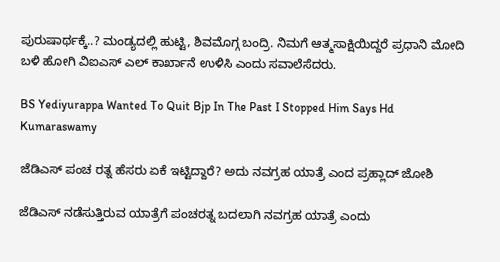ಪುರುಷಾರ್ಥಕ್ಕೆ..? ಮಂಡ್ಯದಲ್ಲಿ ಹುಟ್ಟಿ, ಶಿವಮೊಗ್ಗ ಬಂದ್ರಿ. ನಿಮಗೆ ಆತ್ಮಸಾಕ್ಷಿಯಿದ್ದರೆ ಪ್ರಧಾನಿ ಮೋದಿ ಬಳಿ ಹೋಗಿ ವಿಐಎಸ್ ಎಲ್ ಕಾರ್ಖಾನೆ ಉಳಿಸಿ ಎಂದು ಸವಾಲೆಸೆದರು.

BS Yediyurappa Wanted To Quit Bjp In The Past I Stopped Him Says Hd Kumaraswamy

ಜೆಡಿಎಸ್ ಪಂಚ ರತ್ನ ಹೆಸರು ಏಕೆ ಇಟ್ಟಿದ್ದಾರೆ? ಅದು ನವಗ್ರಹ ಯಾತ್ರೆ ಎಂದ ಪ್ರಹ್ಲಾದ್ ಜೋಶಿ

ಜೆಡಿಎಸ್ ನಡೆಸುತ್ತಿರುವ ಯಾತ್ರೆಗೆ ಪಂಚರತ್ನ ಬದಲಾಗಿ ನವಗ್ರಹ ಯಾತ್ರೆ ಎಂದು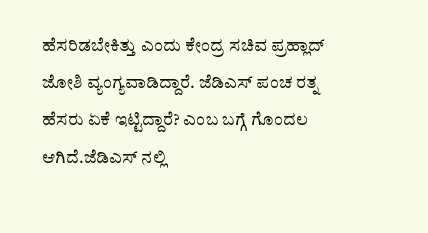ಹೆಸರಿಡಬೇಕಿತ್ತು ಎಂದು ಕೇಂದ್ರ ಸಚಿವ ಪ್ರಹ್ಲಾದ್ ಜೋಶಿ ವ್ಯಂಗ್ಯವಾಡಿದ್ದಾರೆ. ಜೆಡಿಎಸ್ ಪಂಚ ರತ್ನ ಹೆಸರು ಏಕೆ ಇಟ್ಟಿದ್ದಾರೆ? ಎಂಬ ಬಗ್ಗೆ ಗೊಂದಲ ಆಗಿದೆ‌.ಜೆಡಿಎಸ್ ನಲ್ಲಿ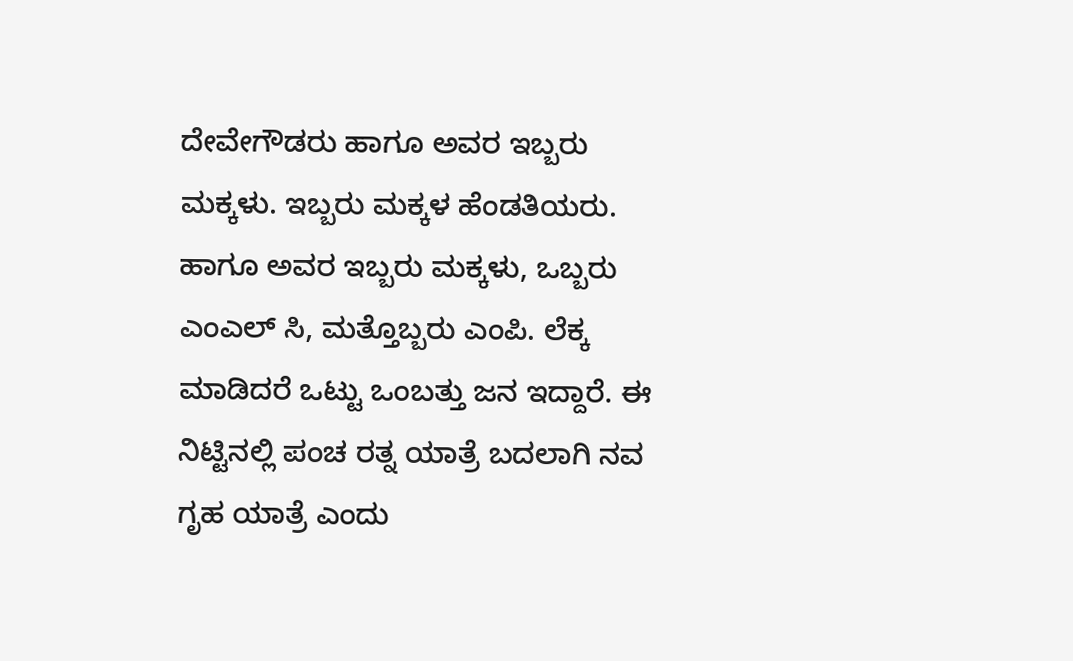ದೇವೇಗೌಡರು ಹಾಗೂ ಅವರ ಇಬ್ಬರು ಮಕ್ಕಳು. ಇಬ್ಬರು ಮಕ್ಕಳ ಹೆಂಡತಿಯರು. ಹಾಗೂ ಅವರ ಇಬ್ಬರು ಮಕ್ಕಳು, ಒಬ್ಬರು ಎಂಎಲ್ ಸಿ, ಮತ್ತೊಬ್ಬರು ಎಂಪಿ. ಲೆಕ್ಕ ಮಾಡಿದರೆ ಒಟ್ಟು ಒಂಬತ್ತು ಜನ ಇದ್ದಾರೆ. ಈ ನಿಟ್ಟಿನಲ್ಲಿ ಪಂಚ ರತ್ನ ಯಾತ್ರೆ ಬದಲಾಗಿ ನವ ಗೃಹ ಯಾತ್ರೆ ಎಂದು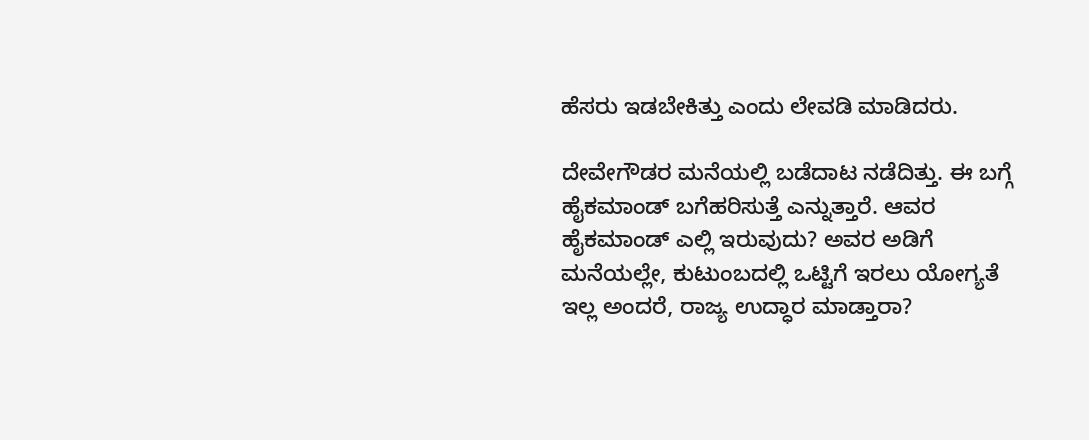ಹೆಸರು ಇಡಬೇಕಿತ್ತು ಎಂದು ಲೇವಡಿ ಮಾಡಿದರು‌.

ದೇವೇಗೌಡರ ಮನೆಯಲ್ಲಿ ಬಡೆದಾಟ ನಡೆದಿತ್ತು. ಈ ಬಗ್ಗೆ ಹೈಕಮಾಂಡ್ ಬಗೆಹರಿಸುತ್ತೆ ಎನ್ನುತ್ತಾರೆ. ಆವರ ಹೈಕಮಾಂಡ್ ಎಲ್ಲಿ ಇರುವುದು? ಅವರ ಅಡಿಗೆ ಮನೆಯಲ್ಲೇ, ಕುಟುಂಬದಲ್ಲಿ ಒಟ್ಟಿಗೆ ಇರಲು ಯೋಗ್ಯತೆ ಇಲ್ಲ ಅಂದರೆ, ರಾಜ್ಯ ಉದ್ಧಾರ ಮಾಡ್ತಾರಾ?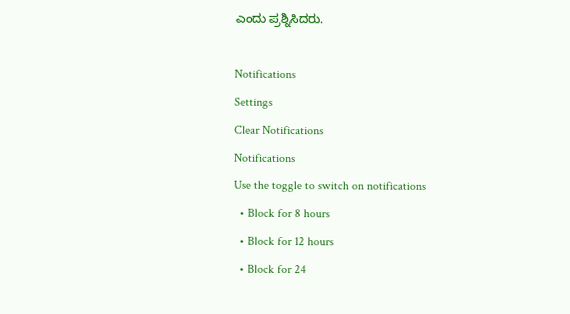ಎಂದು ಪ್ರಶ್ನಿಸಿದರು.

Notifications
Settings
Clear Notifications
Notifications
Use the toggle to switch on notifications
  • Block for 8 hours
  • Block for 12 hours
  • Block for 24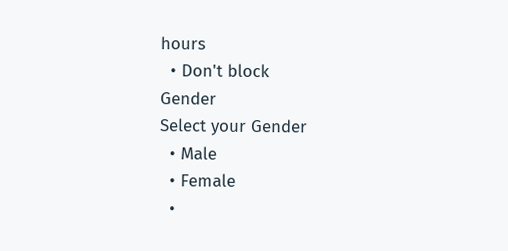hours
  • Don't block
Gender
Select your Gender
  • Male
  • Female
  •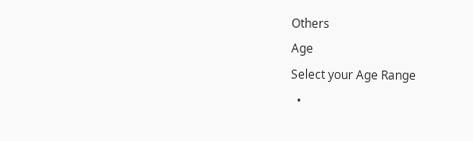Others
Age
Select your Age Range
  •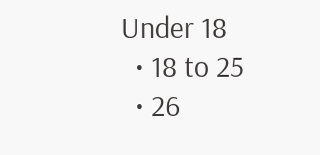Under 18
  • 18 to 25
  • 26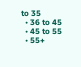to 35
  • 36 to 45
  • 45 to 55
  • 55+